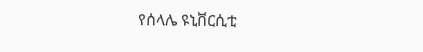የሰላሌ ዩኒቨርሲቲ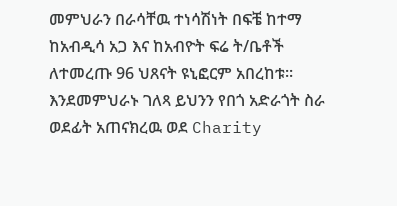መምህራን በራሳቸዉ ተነሳሽነት በፍቼ ከተማ ከአብዲሳ አጋ እና ከአብዮት ፍሬ ት/ቤቶች ለተመረጡ 96 ህጸናት ዩኒፎርም አበረከቱ፡፡ እንደመምህራኑ ገለጻ ይህንን የበጎ አድራጎት ስራ ወደፊት አጠናክረዉ ወደ Charity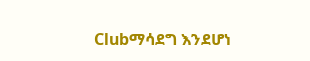Clubማሳደግ እንደሆነ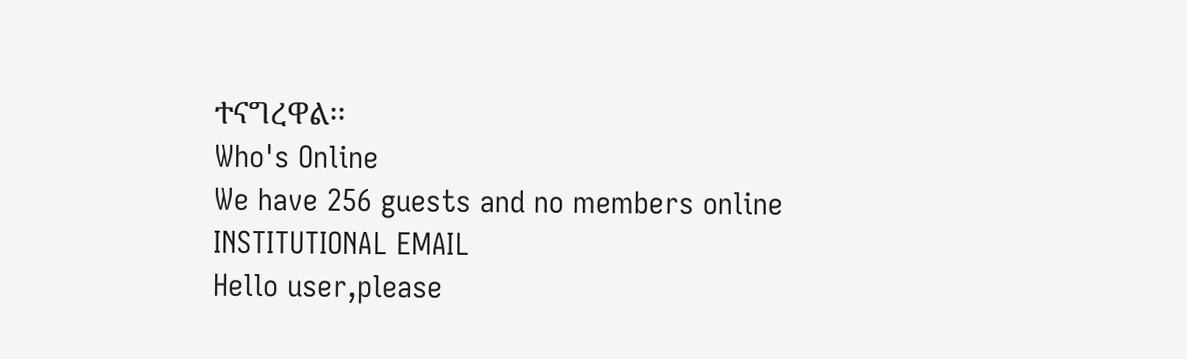ተናግረዋል፡፡
Who's Online
We have 256 guests and no members online
INSTITUTIONAL EMAIL
Hello user,please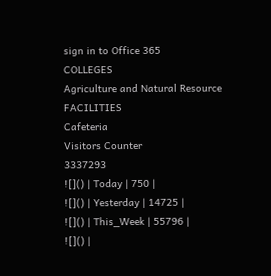sign in to Office 365
COLLEGES
Agriculture and Natural Resource
FACILITIES
Cafeteria
Visitors Counter
3337293
![]() | Today | 750 |
![]() | Yesterday | 14725 |
![]() | This_Week | 55796 |
![]() |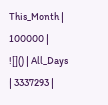This_Month | 100000 |
![]() | All_Days | 3337293 |